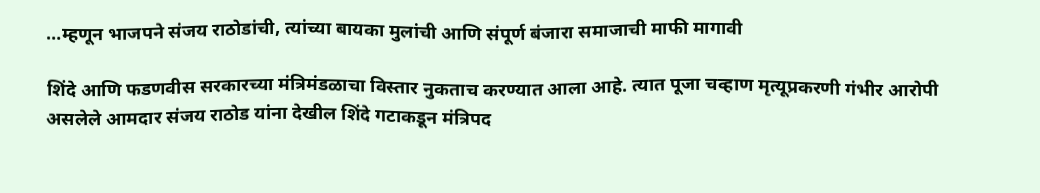…म्हणून भाजपने संजय राठोडांची, त्यांच्या बायका मुलांची आणि संपूर्ण बंजारा समाजाची माफी मागावी

शिंदे आणि फडणवीस सरकारच्या मंत्रिमंडळाचा विस्तार नुकताच करण्यात आला आहे. त्यात पूजा चव्हाण मृत्यूप्रकरणी गंभीर आरोपी असलेले आमदार संजय राठोड यांना देखील शिंदे गटाकडून मंत्रिपद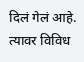दिलं गेलं आहे. त्यावर विविध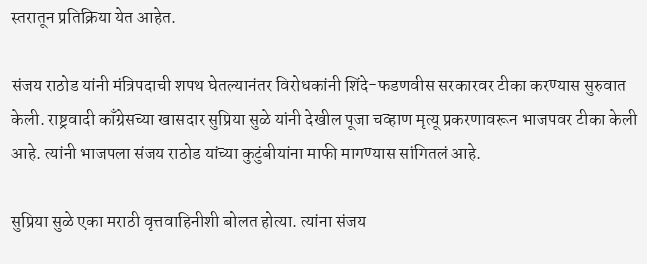स्तरातून प्रतिक्रिया येत आहेत.

संजय राठोड यांनी मंत्रिपदाची शपथ घेतल्यानंतर विरोधकांनी शिंदे-फडणवीस सरकारवर टीका करण्यास सुरुवात केली. राष्ट्रवादी काँग्रेसच्या खासदार सुप्रिया सुळे यांनी देखील पूजा चव्हाण मृत्यू प्रकरणावरून भाजपवर टीका केली आहे. त्यांनी भाजपला संजय राठोड यांच्या कुटुंबीयांना माफी मागण्यास सांगितलं आहे.

सुप्रिया सुळे एका मराठी वृत्तवाहिनीशी बोलत होत्या. त्यांना संजय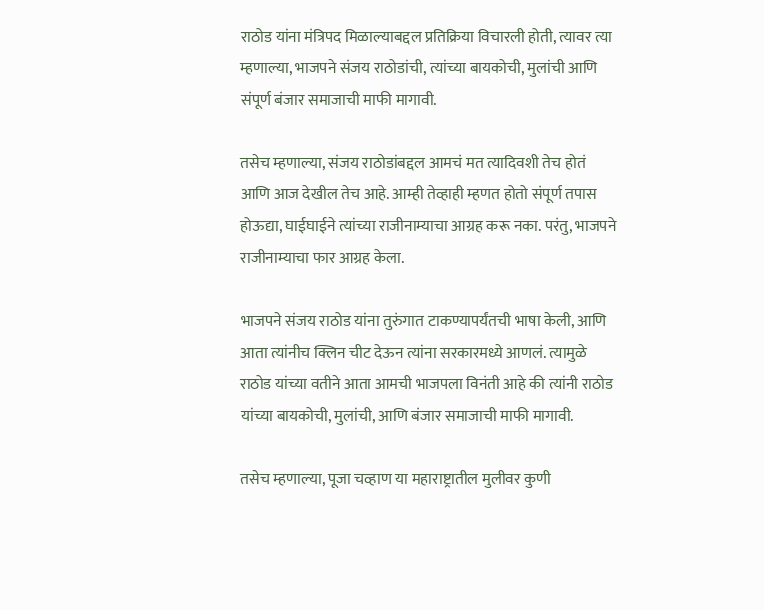राठोड यांना मंत्रिपद मिळाल्याबद्दल प्रतिक्रिया विचारली होती, त्यावर त्या म्हणाल्या, भाजपने संजय राठोडांची, त्यांच्या बायकोची, मुलांची आणि संपूर्ण बंजार समाजाची माफी मागावी.

तसेच म्हणाल्या, संजय राठोडांबद्दल आमचं मत त्यादिवशी तेच होतं आणि आज देखील तेच आहे. आम्ही तेव्हाही म्हणत होतो संपूर्ण तपास होऊद्या, घाईघाईने त्यांच्या राजीनाम्याचा आग्रह करू नका. परंतु, भाजपने राजीनाम्याचा फार आग्रह केला.

भाजपने संजय राठोड यांना तुरुंगात टाकण्यापर्यंतची भाषा केली, आणि आता त्यांनीच क्लिन चीट देऊन त्यांना सरकारमध्ये आणलं. त्यामुळे राठोड यांच्या वतीने आता आमची भाजपला विनंती आहे की त्यांनी राठोड यांच्या बायकोची, मुलांची, आणि बंजार समाजाची माफी मागावी.

तसेच म्हणाल्या, पूजा चव्हाण या महाराष्ट्रातील मुलीवर कुणी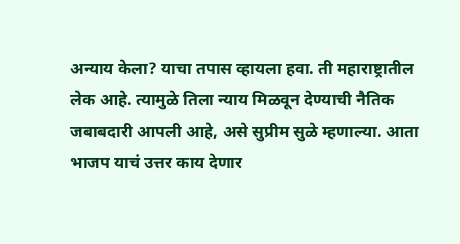अन्याय केला? याचा तपास व्हायला हवा. ती महाराष्ट्रातील लेक आहे. त्यामुळे तिला न्याय मिळवून देण्याची नैतिक जबाबदारी आपली आहे, असे सुप्रीम सुळे म्हणाल्या. आता भाजप याचं उत्तर काय देणार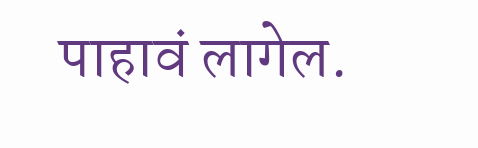पाहावं लागेल.